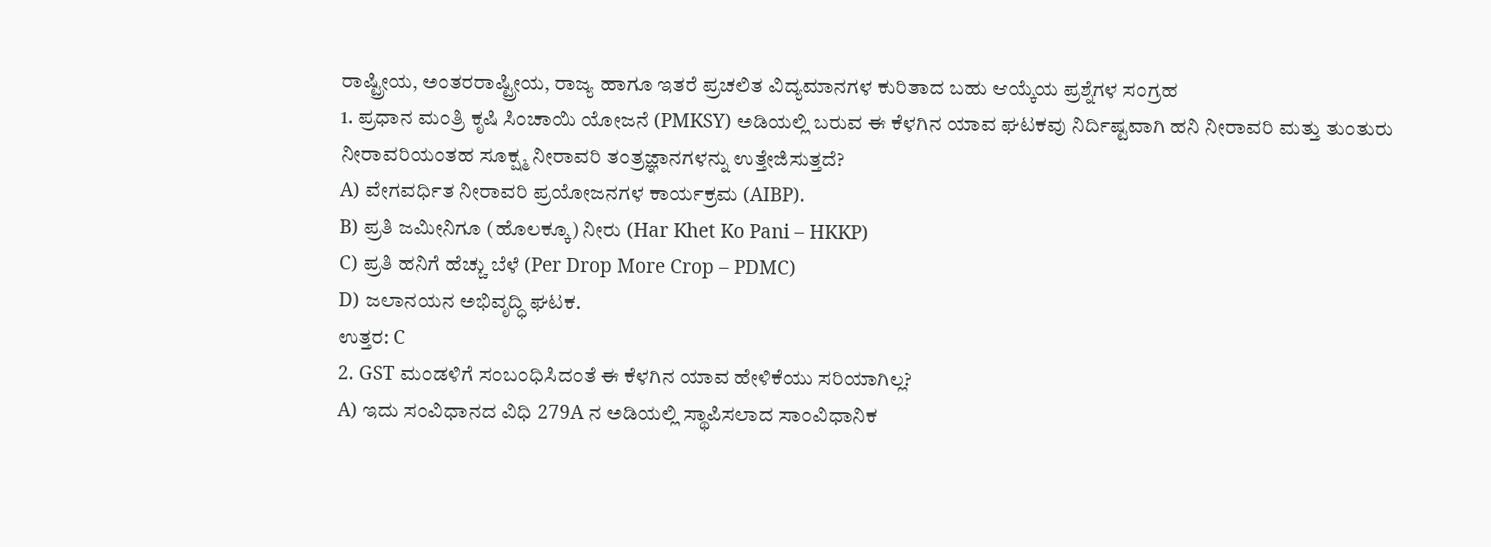ರಾಷ್ಟ್ರೀಯ, ಅಂತರರಾಷ್ಟ್ರೀಯ, ರಾಜ್ಯ ಹಾಗೂ ಇತರೆ ಪ್ರಚಲಿತ ವಿದ್ಯಮಾನಗಳ ಕುರಿತಾದ ಬಹು ಆಯ್ಕೆಯ ಪ್ರಶ್ನೆಗಳ ಸಂಗ್ರಹ
1. ಪ್ರಧಾನ ಮಂತ್ರಿ ಕೃಷಿ ಸಿಂಚಾಯಿ ಯೋಜನೆ (PMKSY) ಅಡಿಯಲ್ಲಿ ಬರುವ ಈ ಕೆಳಗಿನ ಯಾವ ಘಟಕವು ನಿರ್ದಿಷ್ಟವಾಗಿ ಹನಿ ನೀರಾವರಿ ಮತ್ತು ತುಂತುರು ನೀರಾವರಿಯಂತಹ ಸೂಕ್ಷ್ಮ ನೀರಾವರಿ ತಂತ್ರಜ್ಞಾನಗಳನ್ನು ಉತ್ತೇಜಿಸುತ್ತದೆ?
A) ವೇಗವರ್ಧಿತ ನೀರಾವರಿ ಪ್ರಯೋಜನಗಳ ಕಾರ್ಯಕ್ರಮ (AIBP).
B) ಪ್ರತಿ ಜಮೀನಿಗೂ (ಹೊಲಕ್ಕೂ) ನೀರು (Har Khet Ko Pani – HKKP)
C) ಪ್ರತಿ ಹನಿಗೆ ಹೆಚ್ಚು ಬೆಳೆ (Per Drop More Crop – PDMC)
D) ಜಲಾನಯನ ಅಭಿವೃದ್ಧಿ ಘಟಕ.
ಉತ್ತರ: C
2. GST ಮಂಡಳಿಗೆ ಸಂಬಂಧಿಸಿದಂತೆ ಈ ಕೆಳಗಿನ ಯಾವ ಹೇಳಿಕೆಯು ಸರಿಯಾಗಿಲ್ಲ?
A) ಇದು ಸಂವಿಧಾನದ ವಿಧಿ 279A ನ ಅಡಿಯಲ್ಲಿ ಸ್ಥಾಪಿಸಲಾದ ಸಾಂವಿಧಾನಿಕ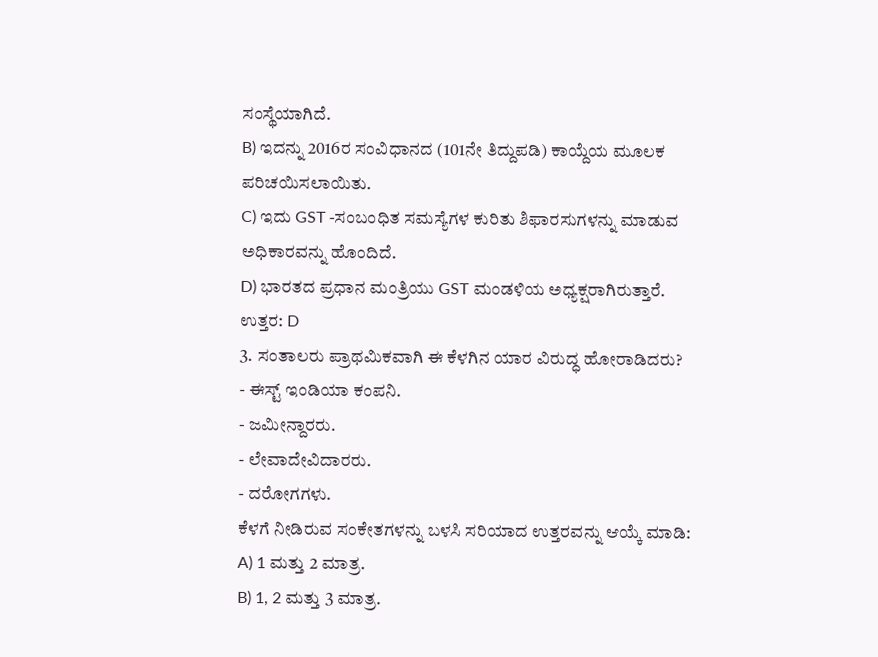ಸಂಸ್ಥೆಯಾಗಿದೆ.
B) ಇದನ್ನು 2016ರ ಸಂವಿಧಾನದ (101ನೇ ತಿದ್ದುಪಡಿ) ಕಾಯ್ದೆಯ ಮೂಲಕ ಪರಿಚಯಿಸಲಾಯಿತು.
C) ಇದು GST -ಸಂಬಂಧಿತ ಸಮಸ್ಯೆಗಳ ಕುರಿತು ಶಿಫಾರಸುಗಳನ್ನು ಮಾಡುವ ಅಧಿಕಾರವನ್ನು ಹೊಂದಿದೆ.
D) ಭಾರತದ ಪ್ರಧಾನ ಮಂತ್ರಿಯು GST ಮಂಡಳಿಯ ಅಧ್ಯಕ್ಷರಾಗಿರುತ್ತಾರೆ.
ಉತ್ತರ: D
3. ಸಂತಾಲರು ಪ್ರಾಥಮಿಕವಾಗಿ ಈ ಕೆಳಗಿನ ಯಾರ ವಿರುದ್ಧ ಹೋರಾಡಿದರು?
- ಈಸ್ಟ್ ಇಂಡಿಯಾ ಕಂಪನಿ.
- ಜಮೀನ್ದಾರರು.
- ಲೇವಾದೇವಿದಾರರು.
- ದರೋಗಗಳು.
ಕೆಳಗೆ ನೀಡಿರುವ ಸಂಕೇತಗಳನ್ನು ಬಳಸಿ ಸರಿಯಾದ ಉತ್ತರವನ್ನು ಆಯ್ಕೆ ಮಾಡಿ:
A) 1 ಮತ್ತು 2 ಮಾತ್ರ.
B) 1, 2 ಮತ್ತು 3 ಮಾತ್ರ.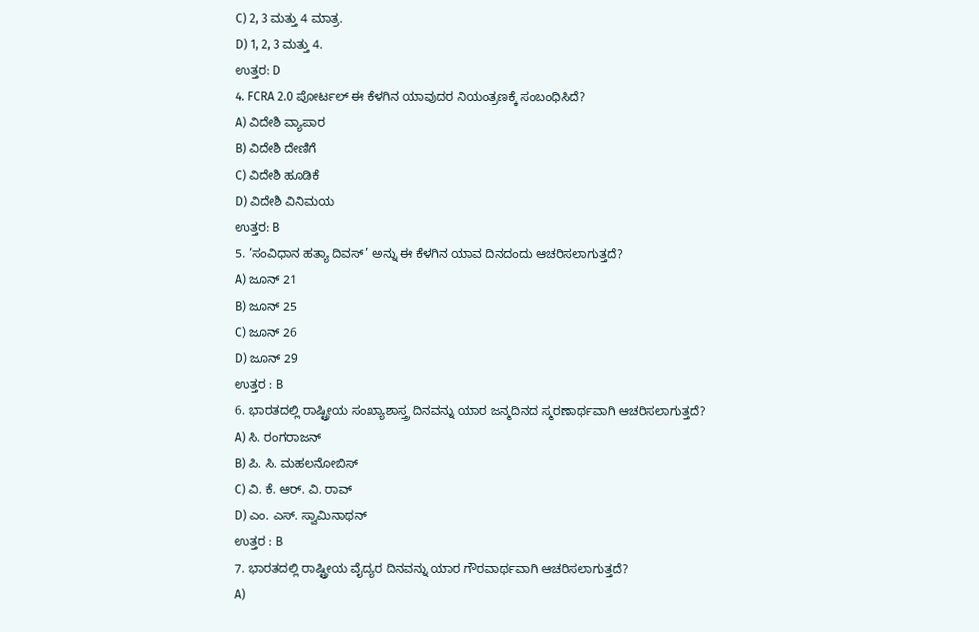C) 2, 3 ಮತ್ತು 4 ಮಾತ್ರ.
D) 1, 2, 3 ಮತ್ತು 4.
ಉತ್ತರ: D
4. FCRA 2.0 ಪೋರ್ಟಲ್ ಈ ಕೆಳಗಿನ ಯಾವುದರ ನಿಯಂತ್ರಣಕ್ಕೆ ಸಂಬಂಧಿಸಿದೆ?
A) ವಿದೇಶಿ ವ್ಯಾಪಾರ
B) ವಿದೇಶಿ ದೇಣಿಗೆ
C) ವಿದೇಶಿ ಹೂಡಿಕೆ
D) ವಿದೇಶಿ ವಿನಿಮಯ
ಉತ್ತರ: B
5. ‘ಸಂವಿಧಾನ ಹತ್ಯಾ ದಿವಸ್’ ಅನ್ನು ಈ ಕೆಳಗಿನ ಯಾವ ದಿನದಂದು ಆಚರಿಸಲಾಗುತ್ತದೆ?
A) ಜೂನ್ 21
B) ಜೂನ್ 25
C) ಜೂನ್ 26
D) ಜೂನ್ 29
ಉತ್ತರ : B
6. ಭಾರತದಲ್ಲಿ ರಾಷ್ಟ್ರೀಯ ಸಂಖ್ಯಾಶಾಸ್ತ್ರ ದಿನವನ್ನು ಯಾರ ಜನ್ಮದಿನದ ಸ್ಮರಣಾರ್ಥವಾಗಿ ಆಚರಿಸಲಾಗುತ್ತದೆ?
A) ಸಿ. ರಂಗರಾಜನ್
B) ಪಿ. ಸಿ. ಮಹಲನೋಬಿಸ್
C) ವಿ. ಕೆ. ಆರ್. ವಿ. ರಾವ್
D) ಎಂ. ಎಸ್. ಸ್ವಾಮಿನಾಥನ್
ಉತ್ತರ : B
7. ಭಾರತದಲ್ಲಿ ರಾಷ್ಟ್ರೀಯ ವೈದ್ಯರ ದಿನವನ್ನು ಯಾರ ಗೌರವಾರ್ಥವಾಗಿ ಆಚರಿಸಲಾಗುತ್ತದೆ?
A)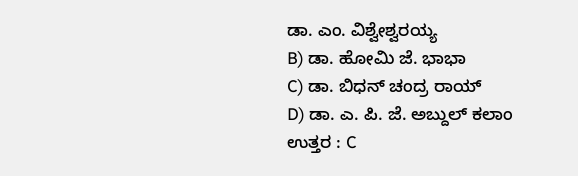ಡಾ. ಎಂ. ವಿಶ್ವೇಶ್ವರಯ್ಯ
B) ಡಾ. ಹೋಮಿ ಜೆ. ಭಾಭಾ
C) ಡಾ. ಬಿಧನ್ ಚಂದ್ರ ರಾಯ್
D) ಡಾ. ಎ. ಪಿ. ಜೆ. ಅಬ್ದುಲ್ ಕಲಾಂ
ಉತ್ತರ : C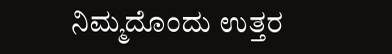ನಿಮ್ಮದೊಂದು ಉತ್ತರ